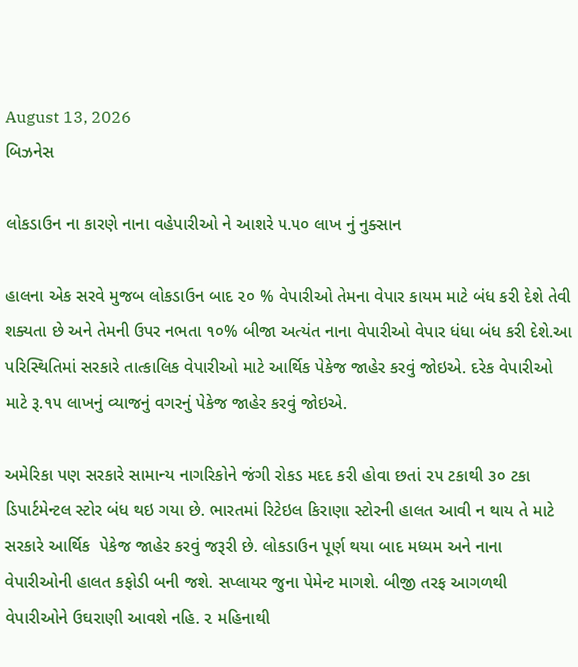August 13, 2026
બિઝનેસ

લોકડાઉન ના કારણે નાના વહેપારીઓ ને આશરે ૫.૫૦ લાખ નું નુક્સાન

હાલના એક સરવે મુજબ લોકડાઉન બાદ ૨૦ % વેપારીઓ તેમના વેપાર કાયમ માટે બંધ કરી દેશે તેવી શક્યતા છે અને તેમની ઉપર નભતા ૧૦% બીજા અત્યંત નાના વેપારીઓ વેપાર ધંધા બંધ કરી દેશે.આ પરિસ્થિતિમાં સરકારે તાત્કાલિક વેપારીઓ માટે આર્થિક પેકેજ જાહેર કરવું જોઇએ. દરેક વેપારીઓ માટે રૂ.૧૫ લાખનું વ્યાજનું વગરનું પેકેજ જાહેર કરવું જોઇએ.

અમેરિકા પણ સરકારે સામાન્ય નાગરિકોને જંગી રોકડ મદદ કરી હોવા છતાં ૨૫ ટકાથી ૩૦ ટકા ડિપાર્ટમેન્ટલ સ્ટોર બંધ થઇ ગયા છે. ભારતમાં રિટેઇલ કિરાણા સ્ટોરની હાલત આવી ન થાય તે માટે સરકારે આર્થિક  પેકેજ જાહેર કરવું જરૂરી છે. લોકડાઉન પૂર્ણ થયા બાદ મધ્યમ અને નાના વેપારીઓની હાલત કફોડી બની જશે. સપ્લાયર જુના પેમેન્ટ માગશે. બીજી તરફ આગળથી વેપારીઓને ઉઘરાણી આવશે નહિ. ૨ મહિનાથી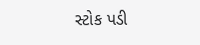સ્ટોક પડી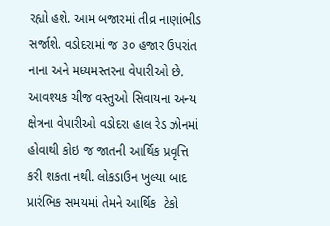રહ્યો હશે. આમ બજારમાં તીવ્ર નાણાંભીડ સર્જાશે. વડોદરામાં જ ૩૦ હજાર ઉપરાંત નાના અને મધ્યમસ્તરના વેપારીઓ છે. આવશ્યક ચીજ વસ્તુઓ સિવાયના અન્ય ક્ષેત્રના વેપારીઓ વડોદરા હાલ રેડ ઝોનમાં હોવાથી કોઇ જ જાતની આર્થિક પ્રવૃત્તિ કરી શકતા નથી. લોકડાઉન ખુલ્યા બાદ પ્રારંભિક સમયમાં તેમને આર્થિક  ટેકો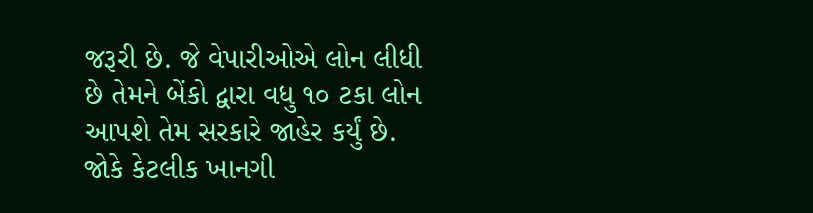જરૂરી છે. જે વેપારીઓએ લોન લીધી છે તેમને બેંકો દ્વારા વધુ ૧૦ ટકા લોન આપશે તેમ સરકારે જાહેર કર્યું છે. જોકે કેટલીક ખાનગી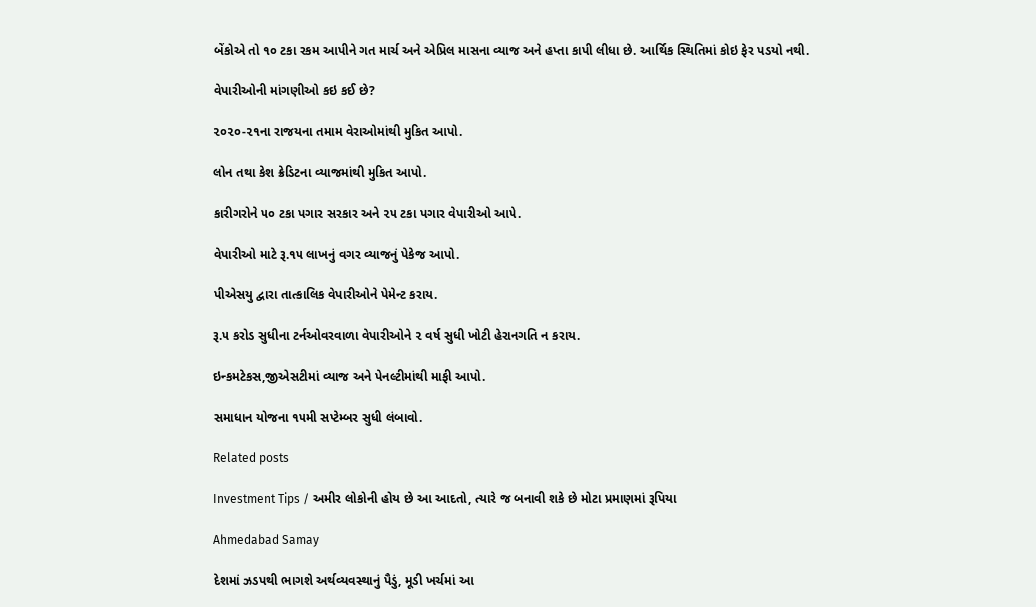બેંકોએ તો ૧૦ ટકા રકમ આપીને ગત માર્ચ અને એપ્રિલ માસના વ્યાજ અને હપ્તા કાપી લીધા છે. આર્થિક સ્થિતિમાં કોઇ ફેર પડયો નથી.

વેપારીઓની માંગણીઓ કઇ કઈ છે?

૨૦૨૦-૨૧ના રાજયના તમામ વેરાઓમાંથી મુકિત આપો.

લોન તથા કેશ ક્રેડિટના વ્યાજમાંથી મુકિત આપો.

કારીગરોને ૫૦ ટકા પગાર સરકાર અને ૨૫ ટકા પગાર વેપારીઓ આપે.

વેપારીઓ માટે રૂ.૧૫ લાખનું વગર વ્યાજનું પેકેજ આપો.

પીએસયુ દ્વારા તાત્કાલિક વેપારીઓને પેમેન્ટ કરાય.

રૂ.૫ કરોડ સુધીના ટર્નઓવરવાળા વેપારીઓને ૨ વર્ષ સુધી ખોટી હેરાનગતિ ન કરાય.

ઇન્કમટેકસ,જીએસટીમાં વ્યાજ અને પેનલ્ટીમાંથી માફી આપો.

સમાધાન યોજના ૧૫મી સપ્ટેમ્બર સુધી લંબાવો.

Related posts

Investment Tips / અમીર લોકોની હોય છે આ આદતો, ત્યારે જ બનાવી શકે છે મોટા પ્રમાણમાં રૂપિયા

Ahmedabad Samay

દેશમાં ઝડપથી ભાગશે અર્થવ્યવસ્થાનું પૈડું, મૂડી ખર્ચમાં આ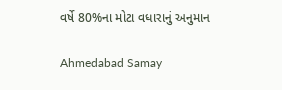વર્ષે 80%ના મોટા વધારાનું અનુમાન

Ahmedabad Samay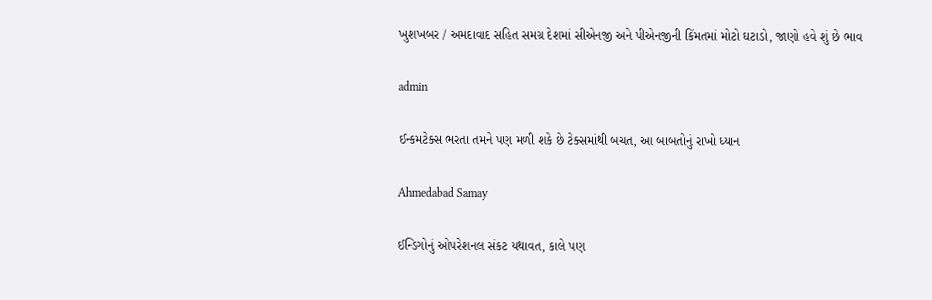ખુશખબર / અમદાવાદ સહિત સમગ્ર દેશમાં સીએનજી અને પીએનજીની કિંમતમાં મોટો ઘટાડો, જાણો હવે શું છે ભાવ

admin

ઈન્કમટેક્સ ભરતા તમને પણ મળી શકે છે ટેક્સમાંથી બચત, આ બાબતોનું રાખો ધ્યાન

Ahmedabad Samay

ઈન્ડિગોનું ઓપરેશનલ સંકટ યથાવત, કાલે પણ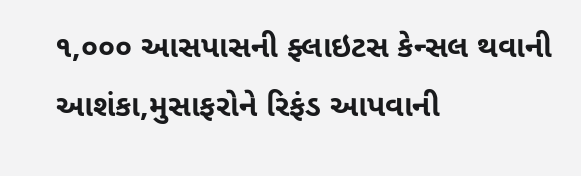૧,૦૦૦ આસપાસની ફ્લાઇટસ કેન્સલ થવાની આશંકા,મુસાફરોને રિફંડ આપવાની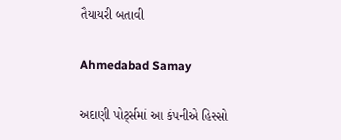તૈયાયરી બતાવી

Ahmedabad Samay

અદાણી પોર્ટ્સમાં આ કંપનીએ હિસ્સો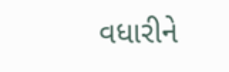વધારીને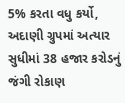5% કરતા વધુ કર્યો, અદાણી ગ્રુપમાં અત્યાર સુધીમાં 38 હજાર કરોડનું જંગી રોકાણ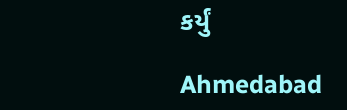કર્યું

Ahmedabad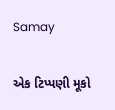Samay

એક ટિપ્પણી મૂકો